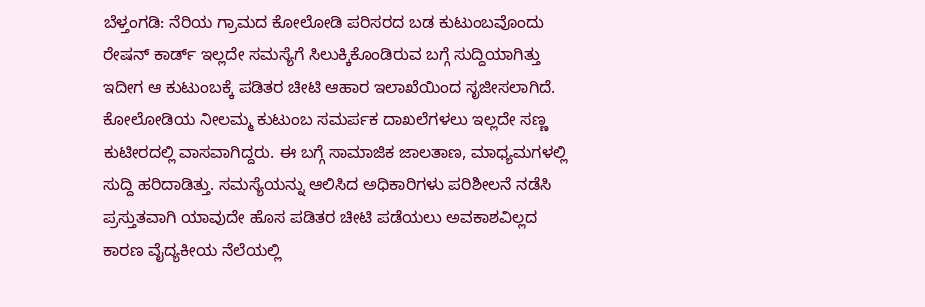ಬೆಳ್ತಂಗಡಿ: ನೆರಿಯ ಗ್ರಾಮದ ಕೋಲೋಡಿ ಪರಿಸರದ ಬಡ ಕುಟುಂಬವೊಂದು ರೇಷನ್ ಕಾರ್ಡ್ ಇಲ್ಲದೇ ಸಮಸ್ಯೆಗೆ ಸಿಲುಕ್ಕಿಕೊಂಡಿರುವ ಬಗ್ಗೆ ಸುದ್ದಿಯಾಗಿತ್ತು ಇದೀಗ ಆ ಕುಟುಂಬಕ್ಕೆ ಪಡಿತರ ಚೀಟಿ ಆಹಾರ ಇಲಾಖೆಯಿಂದ ಸೃಜೀಸಲಾಗಿದೆ.
ಕೋಲೋಡಿಯ ನೀಲಮ್ಮ ಕುಟುಂಬ ಸಮರ್ಪಕ ದಾಖಲೆಗಳಲು ಇಲ್ಲದೇ ಸಣ್ಣ ಕುಟೀರದಲ್ಲಿ ವಾಸವಾಗಿದ್ದರು. ಈ ಬಗ್ಗೆ ಸಾಮಾಜಿಕ ಜಾಲತಾಣ, ಮಾಧ್ಯಮಗಳಲ್ಲಿ ಸುದ್ದಿ ಹರಿದಾಡಿತ್ತು. ಸಮಸ್ಯೆಯನ್ನು ಆಲಿಸಿದ ಅಧಿಕಾರಿಗಳು ಪರಿಶೀಲನೆ ನಡೆಸಿ ಪ್ರಸ್ತುತವಾಗಿ ಯಾವುದೇ ಹೊಸ ಪಡಿತರ ಚೀಟಿ ಪಡೆಯಲು ಅವಕಾಶವಿಲ್ಲದ ಕಾರಣ ವೈದ್ಯಕೀಯ ನೆಲೆಯಲ್ಲಿ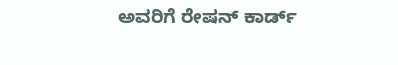ಅವರಿಗೆ ರೇಷನ್ ಕಾರ್ಡ್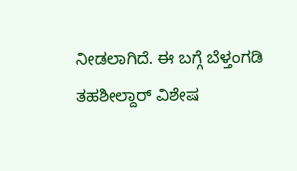ನೀಡಲಾಗಿದೆ. ಈ ಬಗ್ಗೆ ಬೆಳ್ತಂಗಡಿ ತಹಶೀಲ್ದಾರ್ ವಿಶೇಷ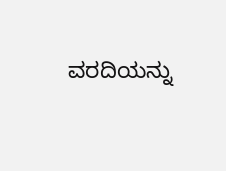ವರದಿಯನ್ನು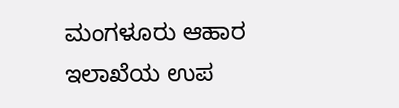ಮಂಗಳೂರು ಆಹಾರ ಇಲಾಖೆಯ ಉಪ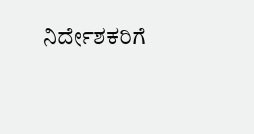ನಿರ್ದೇಶಕರಿಗೆ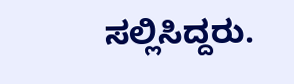ಸಲ್ಲಿಸಿದ್ದರು.